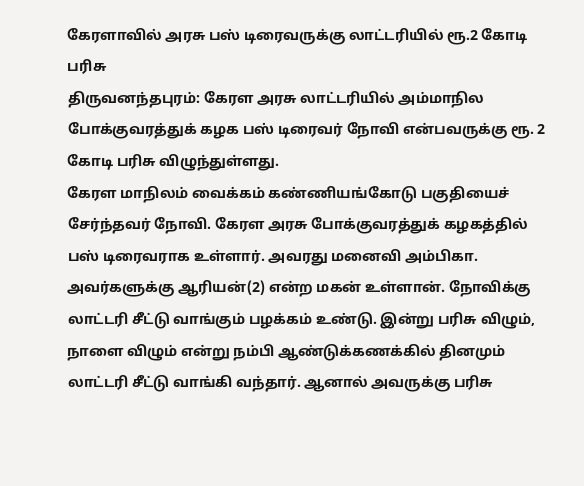கேரளாவில் அரசு பஸ் டிரைவருக்கு லாட்டரியில் ரூ.2 கோடி பரிசு
திருவனந்தபுரம்: கேரள அரசு லாட்டரியில் அம்மாநில போக்குவரத்துக் கழக பஸ் டிரைவர் நோவி என்பவருக்கு ரூ. 2 கோடி பரிசு விழுந்துள்ளது.
கேரள மாநிலம் வைக்கம் கண்ணியங்கோடு பகுதியைச் சேர்ந்தவர் நோவி. கேரள அரசு போக்குவரத்துக் கழகத்தில் பஸ் டிரைவராக உள்ளார். அவரது மனைவி அம்பிகா. அவர்களுக்கு ஆரியன்(2) என்ற மகன் உள்ளான். நோவிக்கு லாட்டரி சீட்டு வாங்கும் பழக்கம் உண்டு. இன்று பரிசு விழும், நாளை விழும் என்று நம்பி ஆண்டுக்கணக்கில் தினமும் லாட்டரி சீட்டு வாங்கி வந்தார். ஆனால் அவருக்கு பரிசு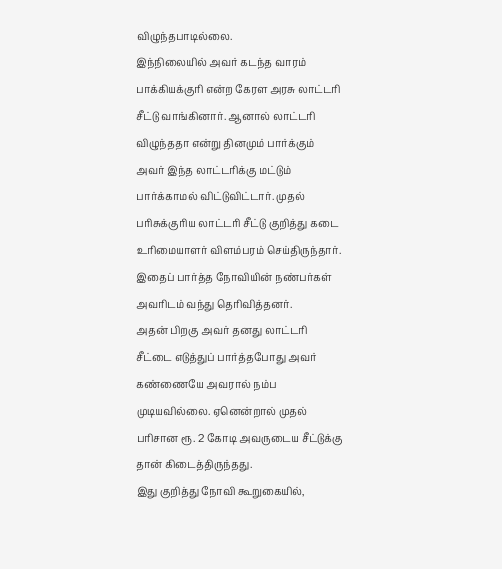விழுந்தபாடில்லை.
இந்நிலையில் அவர் கடந்த வாரம் பாக்கியக்குரி என்ற கேரள அரசு லாட்டரி சீட்டு வாங்கினார். ஆனால் லாட்டரி விழுந்ததா என்று தினமும் பார்க்கும் அவர் இந்த லாட்டரிக்கு மட்டும் பார்க்காமல் விட்டுவிட்டார். முதல் பரிசுக்குரிய லாட்டரி சீட்டு குறித்து கடை உரிமையாளர் விளம்பரம் செய்திருந்தார். இதைப் பார்த்த நோவியின் நண்பர்கள் அவரிடம் வந்து தெரிவித்தனர்.
அதன் பிறகு அவர் தனது லாட்டரி சீட்டை எடுத்துப் பார்த்தபோது அவர் கண்ணையே அவரால் நம்ப முடியவில்லை. ஏனென்றால் முதல் பரிசான ரூ. 2 கோடி அவருடைய சீட்டுக்கு தான் கிடைத்திருந்தது.
இது குறித்து நோவி கூறுகையில்,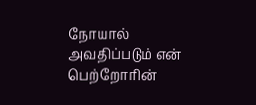நோயால் அவதிப்படும் என் பெற்றோரின்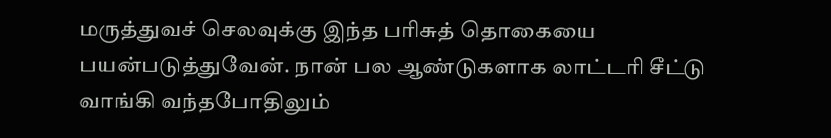மருத்துவச் செலவுக்கு இந்த பரிசுத் தொகையை பயன்படுத்துவேன். நான் பல ஆண்டுகளாக லாட்டரி சீட்டு வாங்கி வந்தபோதிலும்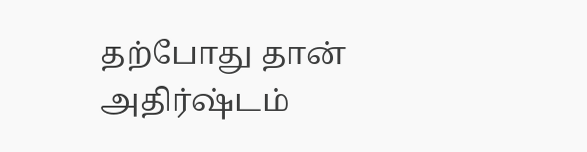தற்போது தான் அதிர்ஷ்டம்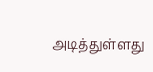அடித்துள்ளது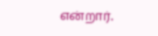என்றார்.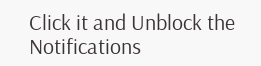Click it and Unblock the Notifications